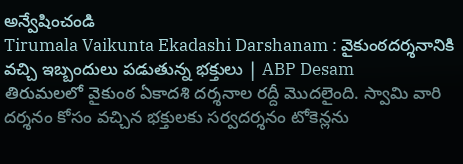అన్వేషించండి
Tirumala Vaikunta Ekadashi Darshanam : వైకుంఠదర్శనానికి వచ్చి ఇబ్బందులు పడుతున్న భక్తులు | ABP Desam
తిరుమలలో వైకుంఠ ఏకాదశి దర్శనాల రద్దీ మొదలైంది. స్వామి వారి దర్శనం కోసం వచ్చిన భక్తులకు సర్వదర్శనం టోకెన్లను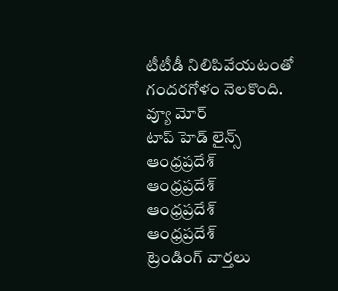టీటీడీ నిలిపివేయటంతో గందరగోళం నెలకొంది.
వ్యూ మోర్
టాప్ హెడ్ లైన్స్
ఆంధ్రప్రదేశ్
ఆంధ్రప్రదేశ్
ఆంధ్రప్రదేశ్
ఆంధ్రప్రదేశ్
ట్రెండింగ్ వార్తలు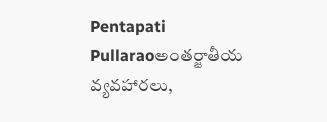Pentapati Pullaraoఅంతర్జాతీయ వ్యవహారలు,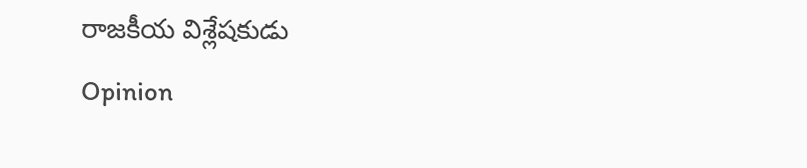రాజకీయ విశ్లేషకుడు
Opinion